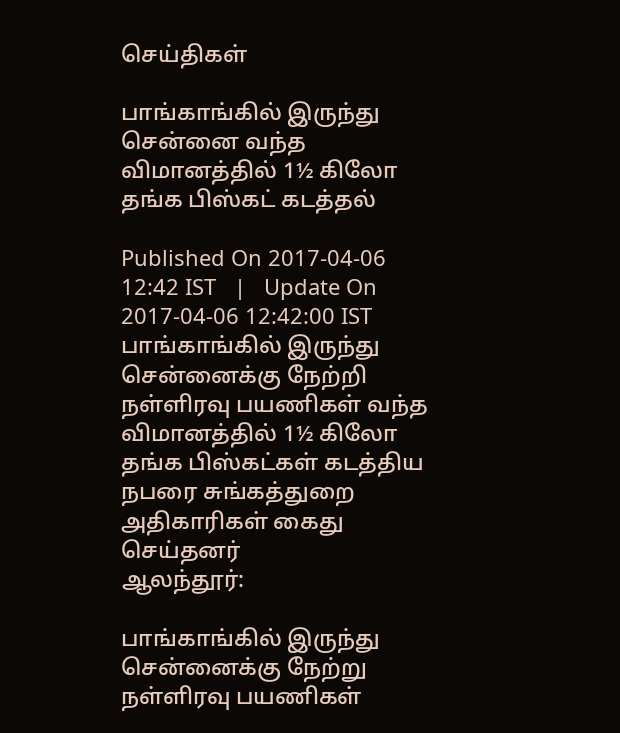செய்திகள்

பாங்காங்கில் இருந்து சென்னை வந்த விமானத்தில் 1½ கிலோ தங்க பிஸ்கட் கடத்தல்

Published On 2017-04-06 12:42 IST   |   Update On 2017-04-06 12:42:00 IST
பாங்காங்கில் இருந்து சென்னைக்கு நேற்றி நள்ளிரவு பயணிகள் வந்த விமானத்தில் 1½ கிலோ தங்க பிஸ்கட்கள் கடத்திய நபரை சுங்கத்துறை அதிகாரிகள் கைது செய்தனர்
ஆலந்தூர்:

பாங்காங்கில் இருந்து சென்னைக்கு நேற்று நள்ளிரவு பயணிகள்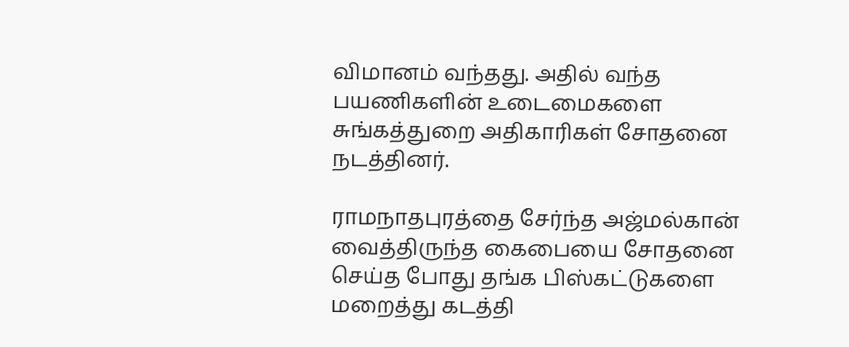விமானம் வந்தது. அதில் வந்த பயணிகளின் உடைமைகளை சுங்கத்துறை அதிகாரிகள் சோதனை நடத்தினர்.

ராமநாதபுரத்தை சேர்ந்த அஜ்மல்கான் வைத்திருந்த கைபையை சோதனை செய்த போது தங்க பிஸ்கட்டுகளை மறைத்து கடத்தி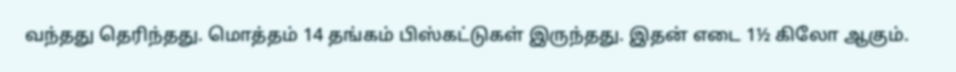வந்தது தெரிந்தது. மொத்தம் 14 தங்கம் பிஸ்கட்டுகள் இருந்தது. இதன் எடை 1½ கிலோ ஆகும்.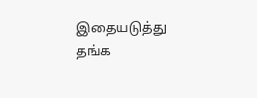இதையடுத்து தங்க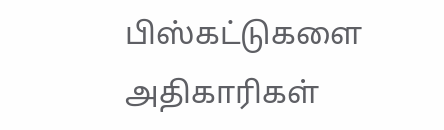பிஸ்கட்டுகளை அதிகாரிகள்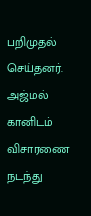பறிமுதல் செய்தனர். அஜ்மல் கானிடம் விசாரணை நடந்து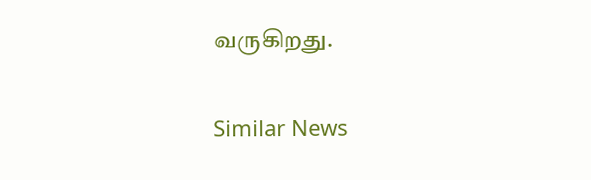வருகிறது.

Similar News